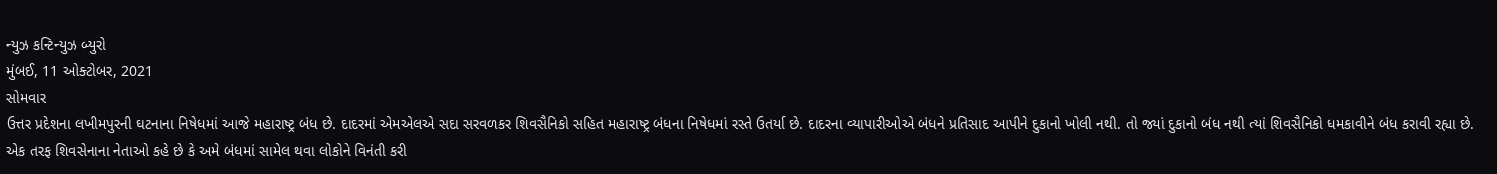ન્યુઝ કન્ટિન્યુઝ બ્યુરો
મુંબઈ, 11 ઓક્ટોબર, 2021
સોમવાર
ઉત્તર પ્રદેશના લખીમપુરની ઘટનાના નિષેધમાં આજે મહારાષ્ટ્ર બંધ છે. દાદરમાં એમએલએ સદા સરવળકર શિવસૈનિકો સહિત મહારાષ્ટ્ર બંધના નિષેધમાં રસ્તે ઉતર્યા છે. દાદરના વ્યાપારીઓએ બંધને પ્રતિસાદ આપીને દુકાનો ખોલી નથી. તો જ્યાં દુકાનો બંધ નથી ત્યાં શિવસૈનિકો ધમકાવીને બંધ કરાવી રહ્યા છે.
એક તરફ શિવસેનાના નેતાઓ કહે છે કે અમે બંધમાં સામેલ થવા લોકોને વિનંતી કરી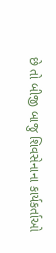છે તો બીજી બાજુ શિવસેનાના કાર્યકર્તાઓ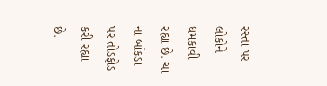રસ્તા પર લોકોને ધમકાવી રહ્યા છે. ચા ના બાંકડા પર તોડફોડ કરી રહ્યા છે.